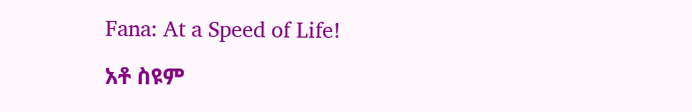Fana: At a Speed of Life!

አቶ ስዩም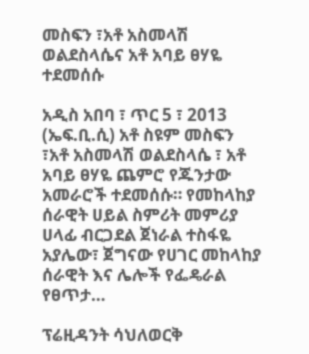መስፍን ፣አቶ አስመላሽ ወልደስላሴና አቶ አባይ ፀሃዬ ተደመሰሱ

አዲስ አበባ ፣ ጥር 5 ፣ 2013 (ኤፍ.ቢ.ሲ) አቶ ስዩም መስፍን ፣አቶ አስመላሽ ወልደስላሴ ፣ አቶ አባይ ፀሃዬ ጨምሮ የጁንታው አመራሮች ተደመሰሱ። የመከላከያ ሰራዊት ሀይል ስምሪት መምሪያ ሀላፊ ብርጋደል ጀነራል ተስፋዬ አያሌው፣ ጀግናው የሀገር መከላከያ ሰራዊት እና ሌሎች የፌዴራል የፀጥታ…

ፕሬዚዳንት ሳህለወርቅ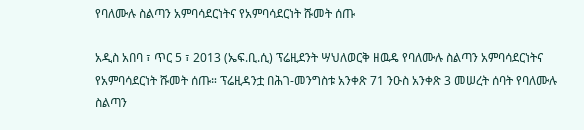የባለሙሉ ስልጣን አምባሳደርነትና የአምባሳደርነት ሹመት ሰጡ

አዲስ አበባ ፣ ጥር 5 ፣ 2013 (ኤፍ.ቢ.ሲ) ፕሬዚደንት ሣህለወርቅ ዘዉዴ የባለሙሉ ስልጣን አምባሳደርነትና የአምባሳደርነት ሹመት ሰጡ። ፕሬዚዳንቷ በሕገ-መንግስቱ አንቀጽ 71 ንዑስ አንቀጽ 3 መሠረት ሰባት የባለሙሉ ስልጣን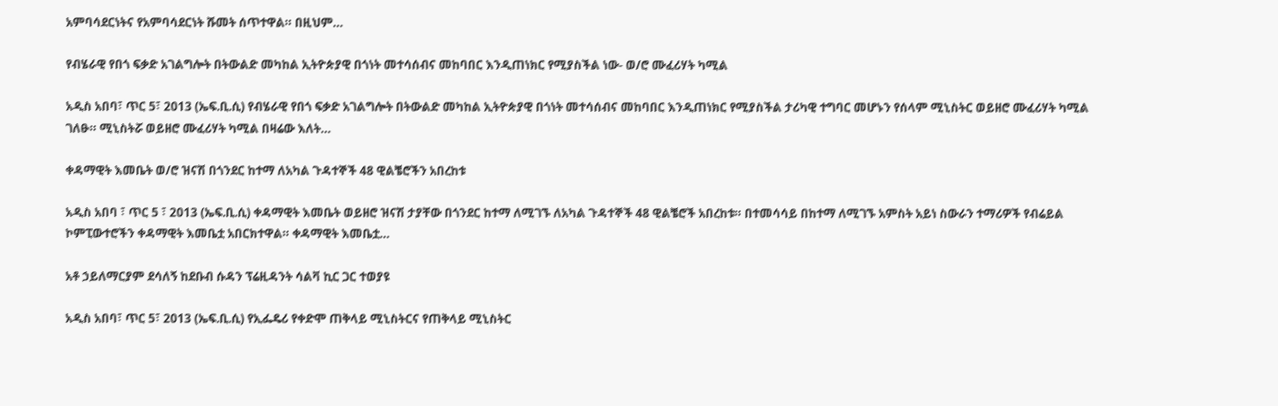አምባሳደርነትና የአምባሳደርነት ሹመት ሰጥተዋል። በዚህም…

የብሄራዊ የበጎ ፍቃድ አገልግሎት በትውልድ መካከል ኢትዮጵያዊ በጎነት መተሳሰብና መከባበር እንዲጠነክር የሚያስችል ነው- ወ/ሮ ሙፈሪሃት ካሚል

አዲስ አበባ፣ ጥር 5፣ 2013 (ኤፍ.ቢ.ሲ) የብሄራዊ የበጎ ፍቃድ አገልግሎት በትውልድ መካከል ኢትዮጵያዊ በጎነት መተሳሰብና መከባበር እንዲጠነክር የሚያስችል ታሪካዊ ተግባር መሆኑን የሰላም ሚኒስትር ወይዘሮ ሙፈሪሃት ካሚል ገለፁ። ሚኒስትሯ ወይዘሮ ሙፈሪሃት ካሚል በዛሬው እለት…

ቀዳማዊት እመቤት ወ/ሮ ዝናሽ በጎንደር ከተማ ለአካል ጉዳተኞች 48 ዊልቼሮችን አበረከቱ

አዲስ አበባ ፣ ጥር 5 ፣ 2013 (ኤፍ.ቢ.ሲ) ቀዳማዊት እመቤት ወይዘሮ ዝናሽ ታያቸው በጎንደር ከተማ ለሚገኙ ለአካል ጉዳተኞች 48 ዊልቼሮች አበረከቱ። በተመሳሳይ በከተማ ለሚገኙ አምስት አይነ ስውራን ተማሪዎች የብሬይል ኮምፒውተሮችን ቀዳማዊት እመቤቷ አበርክተዋል። ቀዳማዊት እመቤቷ…

አቶ ኃይለማርያም ደሳለኝ ከደቡብ ሱዳን ፕሬዚዳንት ሳልቫ ኪር ጋር ተወያዩ

አዲስ አበባ፣ ጥር 5፣ 2013 (ኤፍ.ቢ.ሲ) የኢፌዴሪ የቀድሞ ጠቅላይ ሚኒስትርና የጠቅላይ ሚኒስትር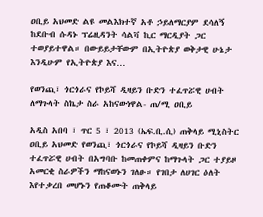ዐቢይ አህመድ ልዩ መልእክተኛ አቶ ኃይለማርያም ደሳለኝ ከደቡብ ሱዳኑ ፕሬዚዳንት ሳልቫ ኪር ማርዲያት ጋር ተወያይተዋል። በውይይታቸውም በኢትዮጵያ ወቅታዊ ሁኔታ እንዲሁም የኢትዮጵያ እና…

የወንጪ፣ ጎርጎራና የኮይሻ ዲዛይን ቡድን ተፈጥሯዊ ሀብት ለማጉላት ስኬታ ስራ አከናውነዋል- ጠ/ሚ ዐቢይ

አዲስ አበባ ፣ ጥር 5 ፣ 2013 (ኤፍ.ቢ.ሲ) ጠቅላይ ሚኒስትር ዐቢይ አህመድ የወንጪ፣ ጎርጎራና የኮይሻ ዲዛይን ቡድን ተፈጥሯዊ ሀብት በአግባቡ ከመጠቀምና ከማጉላት ጋር ተያይዞ አመርቂ ስራዎችን ማከናወኑን ገለፁ። የገበታ ለሀገር ዕለት እየተቃረበ መሆኑን የጠቆሙት ጠቅላይ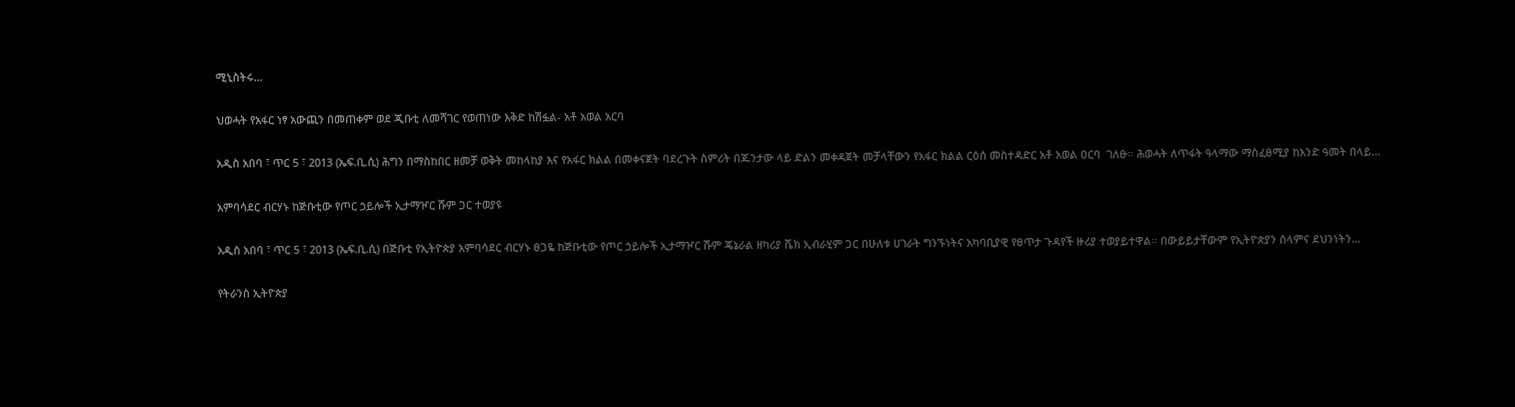ሚኒስትሩ…

ህወሓት የአፋር ነፃ አውጪን በመጠቀም ወደ ጂቡቲ ለመሻገር የወጠነው እቅድ ከሽፏል- አቶ አወል አርባ

አዲስ አበባ ፣ ጥር 5 ፣ 2013 (ኤፍ.ቢ.ሲ) ሕግን በማስከበር ዘመቻ ወቅት መከላከያ እና የአፋር ክልል በመቀናጀት ባደረጉት ስምሪት በጁንታው ላይ ድልን መቀዳጀት መቻላቸውን የአፋር ክልል ርዕሰ መስተዳድር አቶ አወል ዐርባ  ገለፁ፡፡ ሕወሓት ለጥፋት ዓላማው ማስፈፀሚያ ከአንድ ዓመት በላይ…

አምባሳደር ብርሃኑ ከጅቡቲው የጦር ኃይሎች ኢታማዦር ሹም ጋር ተወያዩ

አዲስ አበባ ፣ ጥር 5 ፣ 2013 (ኤፍ.ቢ.ሲ) በጅቡቲ የኢትዮጵያ አምባሳደር ብርሃኑ ፀጋዬ ከጅቡቲው የጦር ኃይሎች ኢታማዦር ሹም ጄኔራል ዘካሪያ ሼክ ኢብራሂም ጋር በሁለቱ ሀገራት ግንኙነትና አካባቢያዊ የፀጥታ ጉዳየች ዙሪያ ተወያይተዋል፡፡ በውይይታቸውም የኢትዮጵያን ሰላምና ደህንነትን…

የትራንስ ኢትዮጵያ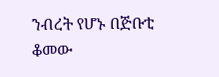ንብረት የሆኑ በጅቡቲ ቆመው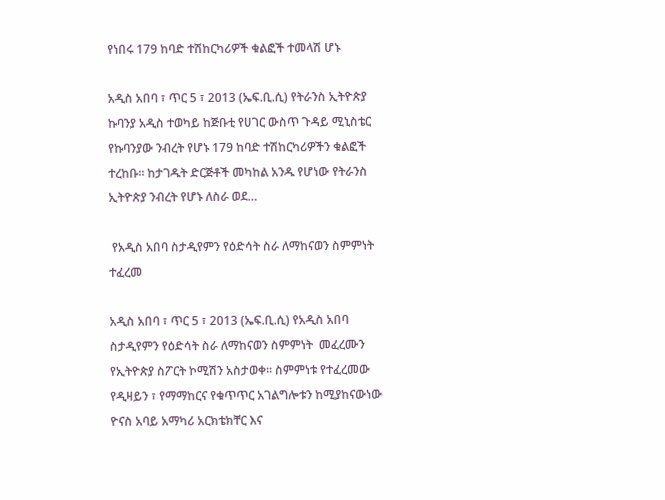የነበሩ 179 ከባድ ተሽከርካሪዎች ቁልፎች ተመላሽ ሆኑ

አዲስ አበባ ፣ ጥር 5 ፣ 2013 (ኤፍ.ቢ.ሲ) የትራንስ ኢትዮጵያ ኩባንያ አዲስ ተወካይ ከጅቡቲ የሀገር ውስጥ ጉዳይ ሚኒስቴር የኩባንያው ንብረት የሆኑ 179 ከባድ ተሽከርካሪዎችን ቁልፎች ተረከቡ። ከታገዱት ድርጅቶች መካከል አንዱ የሆነው የትራንስ ኢትዮጵያ ንብረት የሆኑ ለስራ ወደ…

 የአዲስ አበባ ስታዲየምን የዕድሳት ስራ ለማከናወን ስምምነት ተፈረመ

አዲስ አበባ ፣ ጥር 5 ፣ 2013 (ኤፍ.ቢ.ሲ) የአዲስ አበባ ስታዲየምን የዕድሳት ስራ ለማከናወን ስምምነት  መፈረሙን የኢትዮጵያ ስፖርት ኮሚሽን አስታወቀ። ስምምነቱ የተፈረመው የዲዛይን ፣ የማማከርና የቁጥጥር አገልግሎቱን ከሚያከናውነው ዮናስ አባይ አማካሪ አርክቴክቸር እና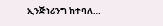ኢንጅነሪንግ ከተባለ…